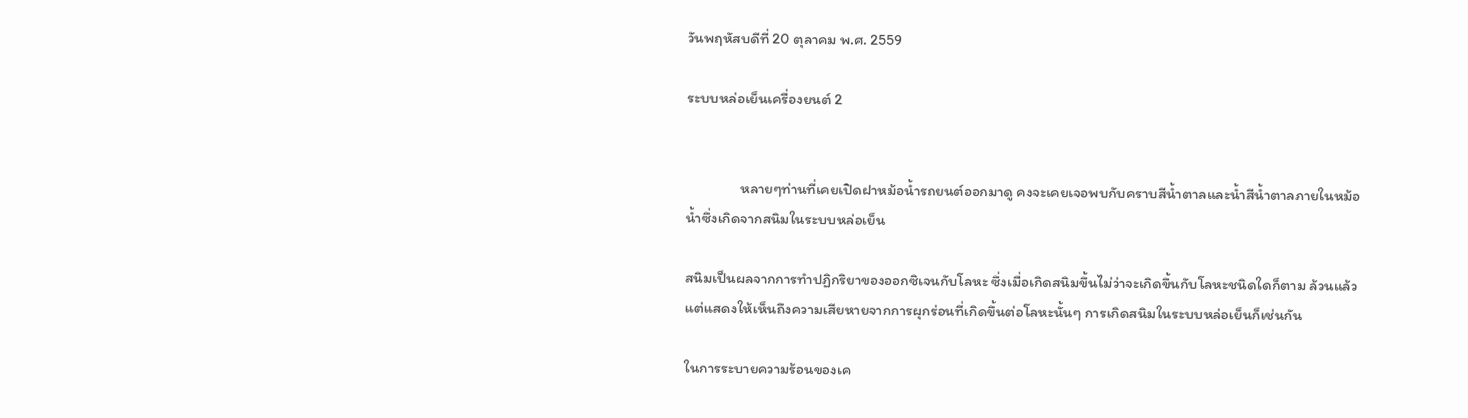วันพฤหัสบดีที่ 20 ตุลาคม พ.ศ. 2559

ระบบหล่อเย็นเครื่องยนต์ 2


                หลายๆท่านที่เคยเปิดฝาหม้อน้ำรถยนต์ออกมาดู คงจะเคยเจอพบกับคราบสีน้ำตาลและน้ำสีน้ำตาลภายในหม้อน้ำซึ่งเกิดจากสนิมในระบบหล่อเย็น

สนิมเป็นผลจากการทำปฏิกริยาของออกซิเจนกับโลหะ ซึ่งเมื่อเกิดสนิมขึ้นไม่ว่าจะเกิดขึ้นกับโลหะชนิดใดก็ตาม ล้วนแล้วแต่แสดงให้เห็นถึงความเสียหายจากการผุกร่อนที่เกิดขึ้นต่อโลหะนั้นๆ การเกิดสนิมในระบบหล่อเย็นก็เช่นกัน

ในการระบายความร้อนของเค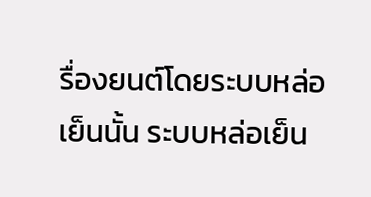รื่องยนต์โดยระบบหล่อเย็นนั้น ระบบหล่อเย็น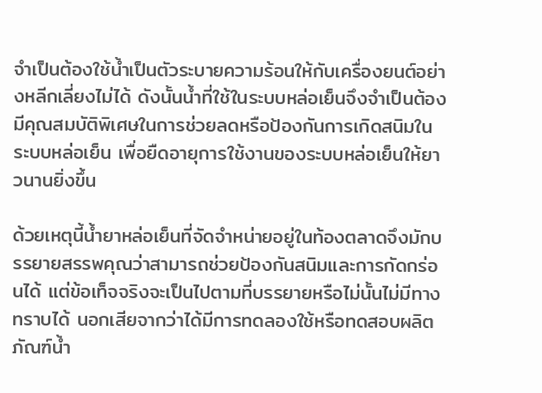จำเป็นต้องใช้น้ำเป็นตัวระบายความร้อนให้กับเครื่องยนต์อย่างหลีกเลี่ยงไม่ได้ ดังนั้นน้ำที่ใช้ในระบบหล่อเย็นจึงจำเป็นต้องมีคุณสมบัติพิเศษในการช่วยลดหรือป้องกันการเกิดสนิมในระบบหล่อเย็น เพื่อยืดอายุการใช้งานของระบบหล่อเย็นให้ยาวนานยิ่งขึ้น

ด้วยเหตุนี้น้ำยาหล่อเย็นที่จัดจำหน่ายอยู่ในท้องตลาดจึงมักบรรยายสรรพคุณว่าสามารถช่วยป้องกันสนิมและการกัดกร่อนได้ แต่ข้อเท็จจริงจะเป็นไปตามที่บรรยายหรือไม่นั้นไม่มีทางทราบได้ นอกเสียจากว่าได้มีการทดลองใช้หรือทดสอบผลิตภัณฑ์น้ำ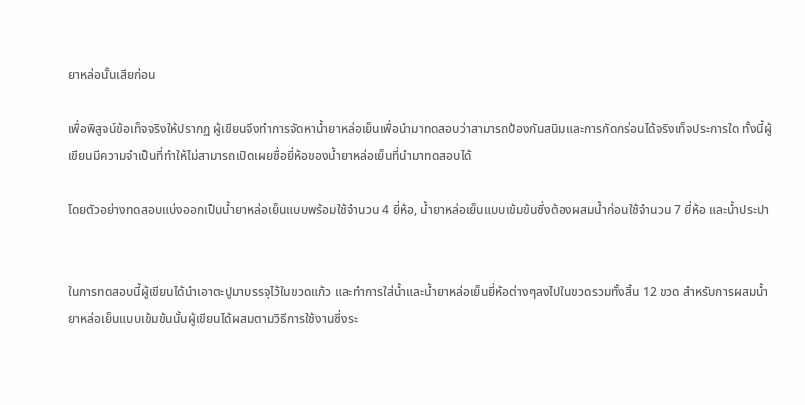ยาหล่อนั้นเสียก่อน

เพื่อพิสูจน์ข้อเท็จจริงให้ปรากฏ ผู้เขียนจึงทำการจัดหาน้ำยาหล่อเย็นเพื่อนำมาทดสอบว่าสามารถป้องกันสนิมและการกัดกร่อนได้จริงเท็จประการใด ทั้งนี้ผู้เขียนมีความจำเป็นที่ทำให้ไม่สามารถเปิดเผยชื่อยี่ห้อของน้ำยาหล่อเย็นที่นำมาทดสอบได้

โดยตัวอย่างทดสอบแบ่งออกเป็นน้ำยาหล่อเย็นแบบพร้อมใช้จำนวน 4 ยี่ห้อ, น้ำยาหล่อเย็นแบบเข้มข้นซึ่งต้องผสมน้ำก่อนใช้จำนวน 7 ยี่ห้อ และน้ำประปา


ในการทดสอบนี้ผู้เขียนได้นำเอาตะปูมาบรรจุไว้ในขวดแก้ว และทำการใส่น้ำและน้ำยาหล่อเย็นยี่ห้อต่างๆลงไปในขวดรวมทั้งสิ้น 12 ขวด สำหรับการผสมน้ำยาหล่อเย็นแบบเข้มข้นนั้นผู้เขียนได้ผสมตามวิธีการใช้งานซึ่งระ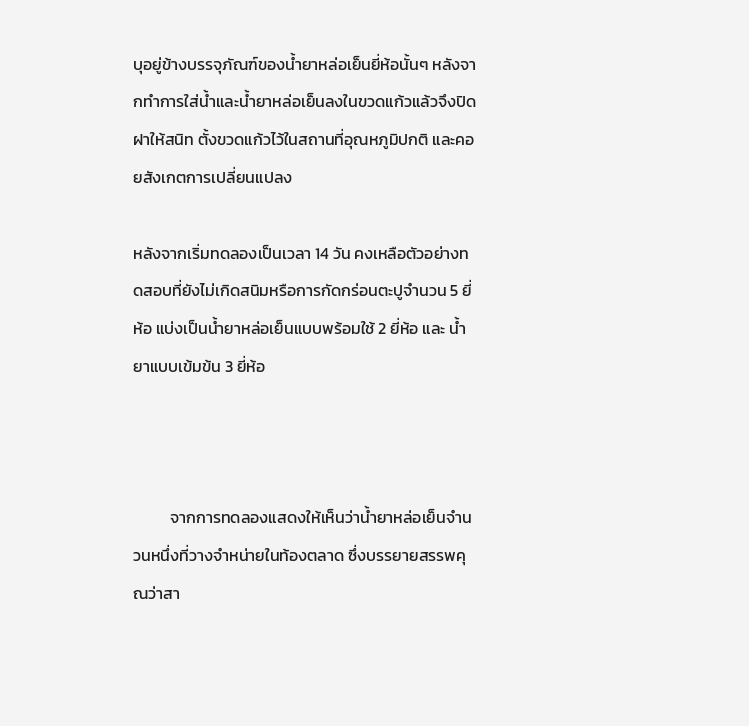บุอยู่ข้างบรรจุภัณฑ์ของน้ำยาหล่อเย็นยี่ห้อนั้นๆ หลังจากทำการใส่น้ำและน้ำยาหล่อเย็นลงในขวดแก้วแล้วจึงปิดฝาให้สนิท ตั้งขวดแก้วไว้ในสถานที่อุณหภูมิปกติ และคอยสังเกตการเปลี่ยนแปลง

หลังจากเริ่มทดลองเป็นเวลา 14 วัน คงเหลือตัวอย่างทดสอบที่ยังไม่เกิดสนิมหรือการกัดกร่อนตะปูจำนวน 5 ยี่ห้อ แบ่งเป็นน้ำยาหล่อเย็นแบบพร้อมใช้ 2 ยี่ห้อ และ น้ำยาแบบเข้มข้น 3 ยี่ห้อ



          จากการทดลองแสดงให้เห็นว่าน้ำยาหล่อเย็นจำนวนหนึ่งที่วางจำหน่ายในท้องตลาด ซึ่งบรรยายสรรพคุณว่าสา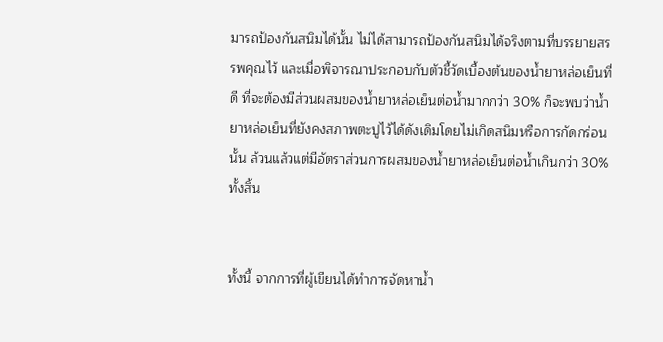มารถป้องกันสนิมได้นั้น ไม่ได้สามารถป้องกันสนิมได้จริงตามที่บรรยายสรรพคุณไว้ และเมื่อพิจารณาประกอบกับตัวชี้วัดเบื้องต้นของน้ำยาหล่อเย็นที่ดี ที่จะต้องมีส่วนผสมของน้ำยาหล่อเย็นต่อน้ำมากกว่า 30% ก็จะพบว่าน้ำยาหล่อเย็นที่ยังคงสภาพตะปูไว้ได้ดังเดิมโดยไม่เกิดสนิมหรือการกัดกร่อนนั้น ล้วนแล้วแต่มีอัตราส่วนการผสมของน้ำยาหล่อเย็นต่อน้ำเกินกว่า 30% ทั้งสิ้น


ทั้งนี้ จากการที่ผู้เขียนได้ทำการจัดหาน้ำ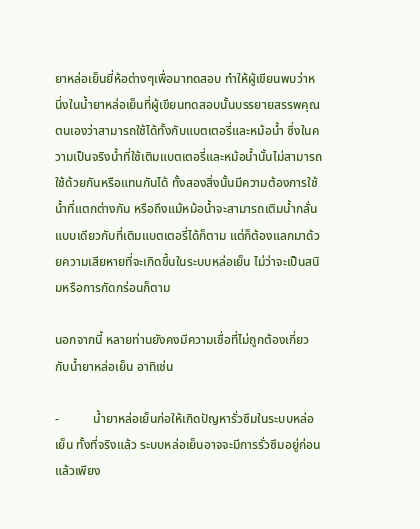ยาหล่อเย็นยี่ห้อต่างๆเพื่อมาทดสอบ ทำให้ผู้เขียนพบว่าหนึ่งในน้ำยาหล่อเย็นที่ผู้เขียนทดสอบนั้นบรรยายสรรพคุณตนเองว่าสามารถใช้ได้ทั้งกับแบตเตอรี่และหม้อน้ำ ซึ่งในความเป็นจริงน้ำที่ใช้เติมแบตเตอรี่และหม้อน้ำนั้นไม่สามารถใช้ด้วยกันหรือแทนกันได้ ทั้งสองสิ่งนั้นมีความต้องการใช้น้ำที่แตกต่างกัน หรือถึงแม้หม้อน้ำจะสามารถเติมน้ำกลั่นแบบเดียวกับที่เติมแบตเตอรี่ได้ก็ตาม แต่ก็ต้องแลกมาด้วยความเสียหายที่จะเกิดขึ้นในระบบหล่อเย็น ไม่ว่าจะเป็นสนิมหรือการกัดกร่อนก็ตาม

นอกจากนี้ หลายท่านยังคงมีความเชื่อที่ไม่ถูกต้องเกี่ยวกับน้ำยาหล่อเย็น อาทิเช่น

-           น้ำยาหล่อเย็นก่อให้เกิดปัญหารั่วซึมในระบบหล่อเย็น ทั้งที่จริงแล้ว ระบบหล่อเย็นอาจจะมีการรั่วซึมอยู่ก่อนแล้วเพียง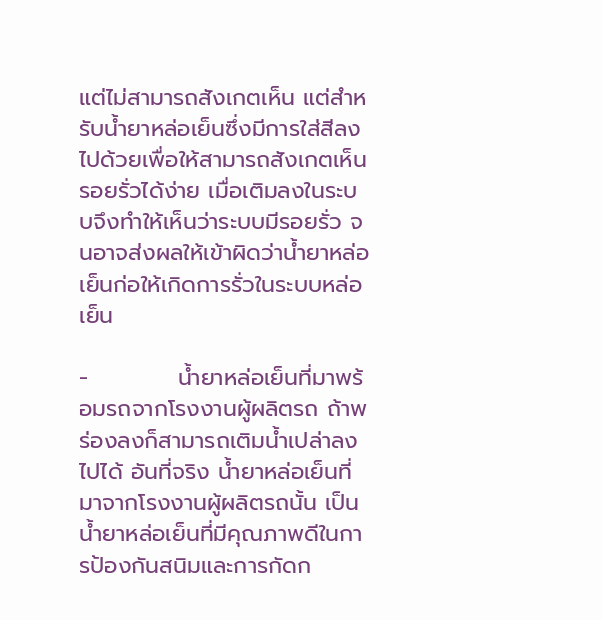แต่ไม่สามารถสังเกตเห็น แต่สำหรับน้ำยาหล่อเย็นซึ่งมีการใส่สีลงไปด้วยเพื่อให้สามารถสังเกตเห็นรอยรั่วได้ง่าย เมื่อเติมลงในระบบจึงทำให้เห็นว่าระบบมีรอยรั่ว จนอาจส่งผลให้เข้าผิดว่าน้ำยาหล่อเย็นก่อให้เกิดการรั่วในระบบหล่อเย็น

-           น้ำยาหล่อเย็นที่มาพร้อมรถจากโรงงานผู้ผลิตรถ ถ้าพร่องลงก็สามารถเติมน้ำเปล่าลงไปได้ อันที่จริง น้ำยาหล่อเย็นที่มาจากโรงงานผู้ผลิตรถนั้น เป็นน้ำยาหล่อเย็นที่มีคุณภาพดีในการป้องกันสนิมและการกัดก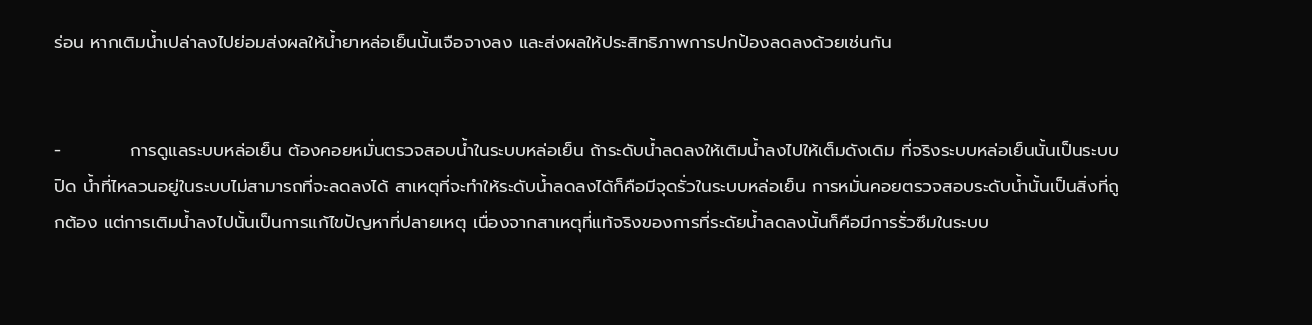ร่อน หากเติมน้ำเปล่าลงไปย่อมส่งผลให้น้ำยาหล่อเย็นนั้นเจือจางลง และส่งผลให้ประสิทธิภาพการปกป้องลดลงด้วยเช่นกัน


-           การดูแลระบบหล่อเย็น ต้องคอยหมั่นตรวจสอบน้ำในระบบหล่อเย็น ถ้าระดับน้ำลดลงให้เติมน้ำลงไปให้เต็มดังเดิม ที่จริงระบบหล่อเย็นนั้นเป็นระบบปิด น้ำที่ไหลวนอยู่ในระบบไม่สามารถที่จะลดลงได้ สาเหตุที่จะทำให้ระดับน้ำลดลงได้ก็คือมีจุดรั่วในระบบหล่อเย็น การหมั่นคอยตรวจสอบระดับน้ำนั้นเป็นสิ่งที่ถูกต้อง แต่การเติมน้ำลงไปนั้นเป็นการแก้ไขปัญหาที่ปลายเหตุ เนื่องจากสาเหตุที่แท้จริงของการที่ระดัยน้ำลดลงนั้นก็คือมีการรั่วซึมในระบบ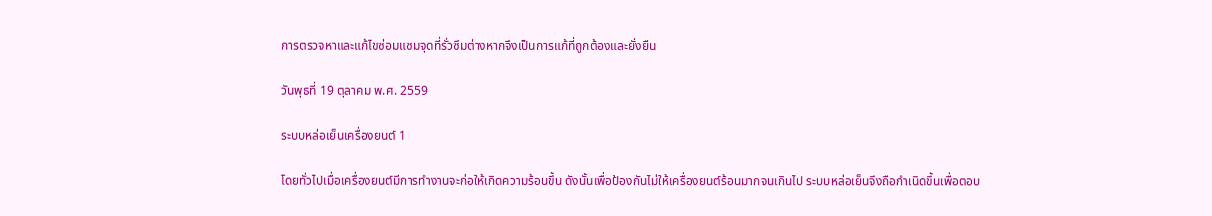การตรวจหาและแก้ไขซ่อมแซมจุดที่รั่วซึมต่างหากจึงเป็นการแก้ที่ถูกต้องและยั่งยืน

วันพุธที่ 19 ตุลาคม พ.ศ. 2559

ระบบหล่อเย็นเครื่องยนต์ 1

โดยทั่วไปเมื่อเครื่องยนต์มีการทำงานจะก่อให้เกิดความร้อนขึ้น ดังนั้นเพื่อป้องกันไม่ให้เครื่องยนต์ร้อนมากจนเกินไป ระบบหล่อเย็นจึงถือกำเนิดขึ้นเพื่อตอบ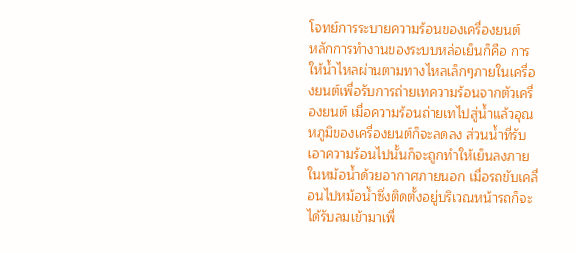โจทย์การระบายความร้อนของเครื่องยนต์
หลักการทำงานของระบบหล่อเย็นก็คือ การให้น้ำไหลผ่านตามทางไหลเล็กๆภายในเครื่องยนต์เพื่อรับการถ่ายเทความร้อนจากตัวเครื่องยนต์ เมื่อความร้อนถ่ายเทไปสู่น้ำแล้วอุณหภูมิของเครื่องยนต์ก็จะลดลง ส่วนน้ำที่รับเอาความร้อนไปนั้นก็จะถูกทำให้เย็นลงภายในหม้อน้ำด้วยอากาศภายนอก เมื่อรถขับเคลื่อนไปหม้อน้ำซึ่งติดตั้งอยู่บริเวณหน้ารถก็จะได้รับลมเข้ามาเพื่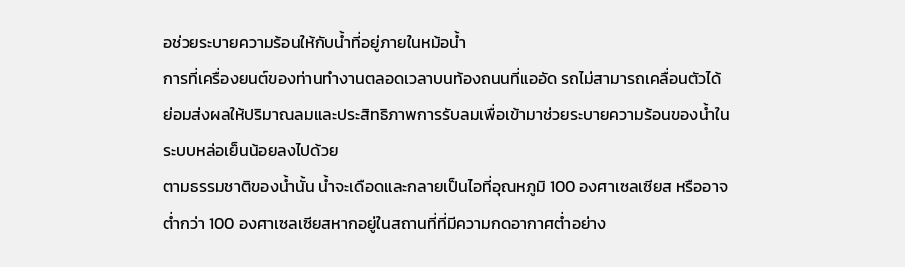อช่วยระบายความร้อนให้กับน้ำที่อยู่ภายในหม้อน้ำ
การที่เครื่องยนต์ของท่านทำงานตลอดเวลาบนท้องถนนที่แออัด รถไม่สามารถเคลื่อนตัวได้ ย่อมส่งผลให้ปริมาณลมและประสิทธิภาพการรับลมเพื่อเข้ามาช่วยระบายความร้อนของน้ำในระบบหล่อเย็นน้อยลงไปด้วย
ตามธรรมชาติของน้ำนั้น น้ำจะเดือดและกลายเป็นไอที่อุณหภูมิ 100 องศาเซลเซียส หรืออาจต่ำกว่า 100 องศาเซลเซียสหากอยู่ในสถานที่ที่มีความกดอากาศต่ำอย่าง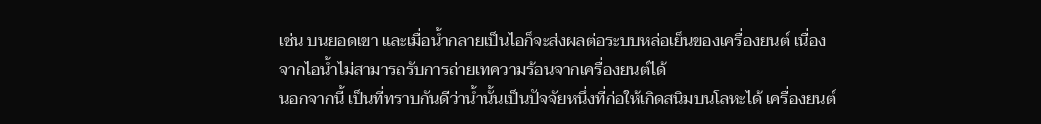เช่น บนยอดเขา และเมื่อน้ำกลายเป็นไอก็จะส่งผลต่อระบบหล่อเย็นของเครื่องยนต์ เนื่องจากไอน้ำไม่สามารถรับการถ่ายเทความร้อนจากเครื่องยนต์ได้
นอกจากนี้ เป็นที่ทราบกันดีว่าน้ำนั้นเป็นปัจจัยหนึ่งที่ก่อให้เกิดสนิมบนโลหะได้ เครื่องยนต์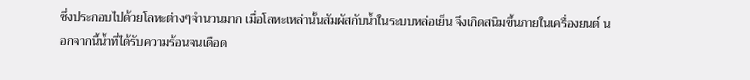ซึ่งประกอบไปด้วยโลหะต่างๆจำนวนมาก เมื่อโลหะเหล่านั้นสัมผัสกับน้ำในระบบหล่อเย็น จึงเกิดสนิมขึ้นภายในเครื่องยนต์ นอกจากนี้น้ำที่ได้รับความร้อนจนเดือด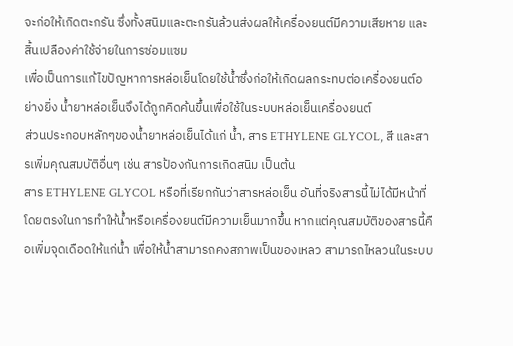จะก่อให้เกิดตะกรัน ซึ่งทั้งสนิมและตะกรันล้วนส่งผลให้เครื่องยนต์มีความเสียหาย และสิ้นเปลืองค่าใช้จ่ายในการซ่อมแซม
เพื่อเป็นการแก้ไขปัญหาการหล่อเย็นโดยใช้น้ำซึ่งก่อให้เกิดผลกระทบต่อเครื่องยนต์อย่างยิ่ง น้ำยาหล่อเย็นจึงได้ถูกคิดค้นขึ้นเพื่อใช้ในระบบหล่อเย็นเครื่องยนต์
ส่วนประกอบหลักๆของน้ำยาหล่อเย็นได้แก่ น้ำ, สาร ETHYLENE GLYCOL, สี และสารเพิ่มคุณสมบัติอื่นๆ เช่น สารป้องกันการเกิดสนิม เป็นต้น
สาร ETHYLENE GLYCOL หรือที่เรียกกันว่าสารหล่อเย็น อันที่จริงสารนี้ไม่ได้มีหน้าที่โดยตรงในการทำให้น้ำหรือเครื่องยนต์มีความเย็นมากขึ้น หากแต่คุณสมบัติของสารนี้คือเพิ่มจุดเดือดให้แก่น้ำ เพื่อให้น้ำสามารถคงสภาพเป็นของเหลว สามารถไหลวนในระบบ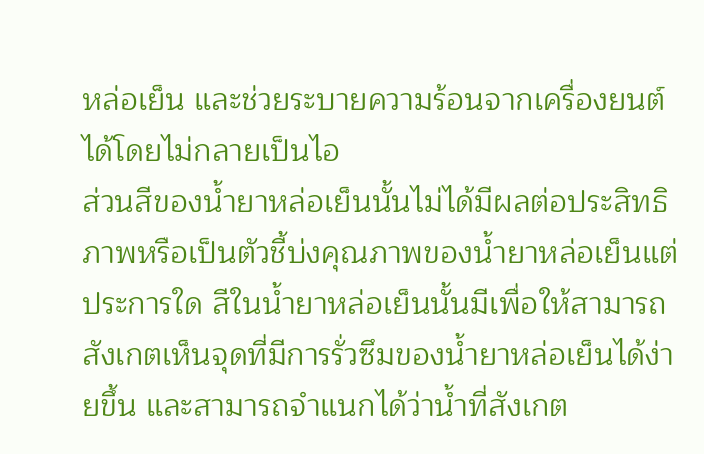หล่อเย็น และช่วยระบายความร้อนจากเครื่องยนต์ได้โดยไม่กลายเป็นไอ
ส่วนสีของน้ำยาหล่อเย็นนั้นไม่ได้มีผลต่อประสิทธิภาพหรือเป็นตัวชี้บ่งคุณภาพของน้ำยาหล่อเย็นแต่ประการใด สีในน้ำยาหล่อเย็นนั้นมีเพื่อให้สามารถสังเกตเห็นจุดที่มีการรั่วซึมของน้ำยาหล่อเย็นได้ง่ายขึ้น และสามารถจำแนกได้ว่าน้ำที่สังเกต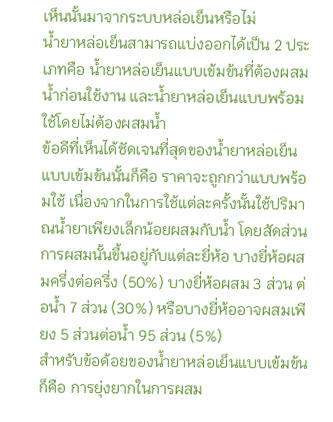เห็นนั้นมาจากระบบหล่อเย็นหรือไม่
น้ำยาหล่อเย็นสามารถแบ่งออกได้เป็น 2 ประเภทคือ น้ำยาหล่อเย็นแบบเข้มข้นที่ต้องผสมน้ำก่อนใช้งาน และน้ำยาหล่อเย็นแบบพร้อมใช้โดยไม่ต้องผสมน้ำ
ข้อดีที่เห็นได้ชัดเจนที่สุดของน้ำยาหล่อเย็นแบบเข้มข้นนั้นก็คือ ราคาจะถูกกว่าแบบพร้อมใช้ เนื่องจากในการใช้แต่ละครั้งนั้นใช้ปริมาณน้ำยาเพียงเล็กน้อยผสมกับน้ำ โดยสัดส่วนการผสมนั้นขึ้นอยู่กับแต่ละยี่ห้อ บางยี่ห้อผสมครึ่งต่อครึ่ง (50%) บางยี่ห้อผสม 3 ส่วน ต่อน้ำ 7 ส่วน (30%) หรือบางยี่ห้ออาจผสมเพียง 5 ส่วนต่อน้ำ 95 ส่วน (5%)
สำหรับข้อด้อยของน้ำยาหล่อเย็นแบบเข้มข้นก็คือ การยุ่งยากในการผสม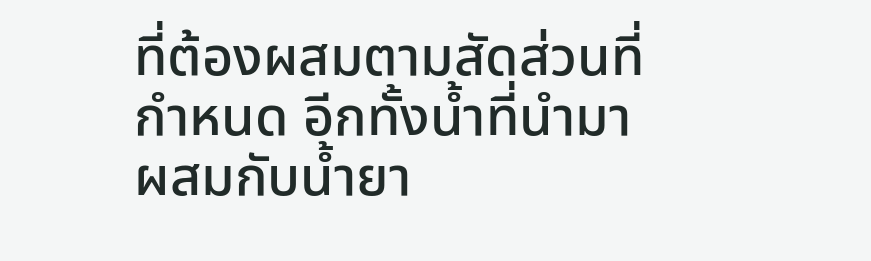ที่ต้องผสมตามสัดส่วนที่กำหนด อีกทั้งน้ำที่นำมาผสมกับน้ำยา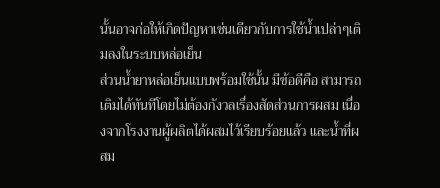นั้นอาจก่อให้เกิดปัญหาเช่นเดียวกับการใช้น้ำเปล่าๆเติมลงในระบบหล่อเย็น
ส่วนน้ำยาหล่อเย็นแบบพร้อมใช้นั้น มีข้อดีคือ สามารถเติมได้ทันทีโดยไม่ต้องกังวลเรื่องสัดส่วนการผสม เนื่องจากโรงงานผู้ผลิตได้ผสมไว้เรียบร้อยแล้ว และน้ำที่ผสม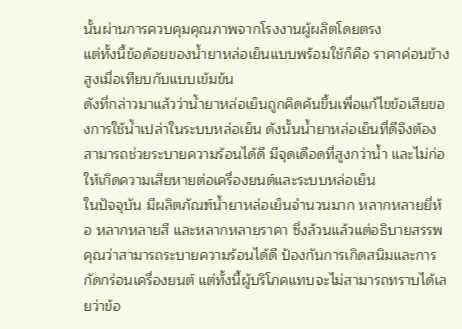นั้นผ่านการควบคุมคุณภาพจากโรงงานผู้ผลิตโดยตรง
แต่ทั้งนี้ข้อด้อยของน้ำยาหล่อเย็นแบบพร้อมใช้ก็คือ ราคาค่อนข้างสูงเมื่อเทียบกับแบบเข้มข้น
ดังที่กล่าวมาแล้วว่าน้ำยาหล่อเย็นถูกคิดค้นขึ้นเพื่อแก้ไขข้อเสียของการใช้น้ำเปล่าในระบบหล่อเย็น ดังนั้นน้ำยาหล่อเย็นที่ดีจึงต้องสามารถช่วยระบายความร้อนได้ดี มีจุดเดือดที่สูงกว่าน้ำ และไม่ก่อให้เกิดความเสียหายต่อเครื่องยนต์และระบบหล่อเย็น
ในปัจจุบัน มีผลิตภัณฑ์น้ำยาหล่อเย็นจำนวนมาก หลากหลายยี่ห้อ หลากหลายสี และหลากหลายราคา ซึ่งล้วนแล้วแต่อธิบายสรรพคุณว่าสามารถระบายความร้อนได้ดี ป้องกันการเกิดสนิมและการกัดกร่อนเครื่องยนต์ แต่ทั้งนี้ผู้บริโภคแทบจะไม่สามารถทราบได้เลยว่าข้อ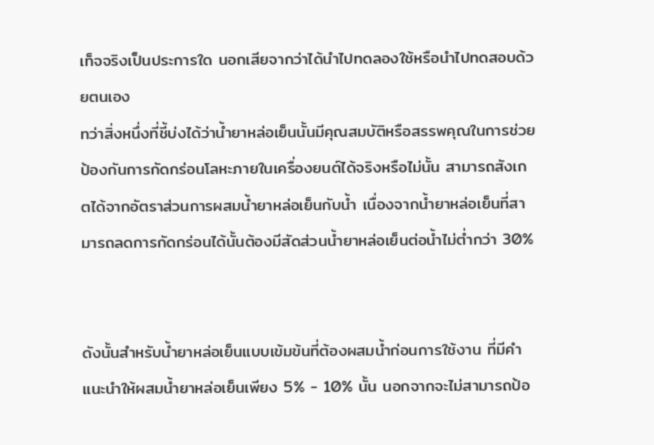เท็จจริงเป็นประการใด นอกเสียจากว่าได้นำไปทดลองใช้หรือนำไปทดสอบด้วยตนเอง
ทว่าสิ่งหนึ่งที่ชี้บ่งได้ว่าน้ำยาหล่อเย็นนั้นมีคุณสมบัติหรือสรรพคุณในการช่วยป้องกันการกัดกร่อนโลหะภายในเครื่องยนต์ได้จริงหรือไม่นั้น สามารถสังเกตได้จากอัตราส่วนการผสมน้ำยาหล่อเย็นกับน้ำ เนื่องจากน้ำยาหล่อเย็นที่สามารถลดการกัดกร่อนได้นั้นต้องมีสัดส่วนน้ำยาหล่อเย็นต่อน้ำไม่ต่ำกว่า 30%


ดังนั้นสำหรับน้ำยาหล่อเย็นแบบเข้มข้นที่ต้องผสมน้ำก่อนการใช้งาน ที่มีคำแนะนำให้ผสมน้ำยาหล่อเย็นเพียง 5% - 10% นั้น นอกจากจะไม่สามารถป้อ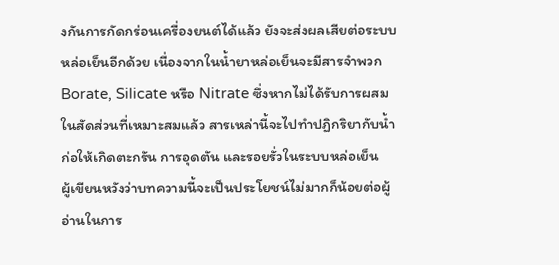งกันการกัดกร่อนเครื่องยนต์ได้แล้ว ยังจะส่งผลเสียต่อระบบหล่อเย็นอีกด้วย เนื่องจากในน้ำยาหล่อเย็นจะมีสารจำพวก Borate, Silicate หรือ Nitrate ซึ่งหากไม่ได้รับการผสมในสัดส่วนที่เหมาะสมแล้ว สารเหล่านี้จะไปทำปฏิกริยากับน้ำก่อให้เกิดตะกรัน การอุดตัน และรอยรั่วในระบบหล่อเย็น
ผู้เขียนหวังว่าบทความนี้จะเป็นประโยชน์ไม่มากก็น้อยต่อผู้อ่านในการ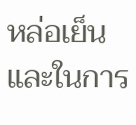หล่อเย็น และในการ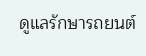ดูแลรักษารถยนต์